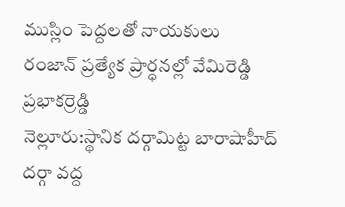ముస్లిం పెద్దలతో నాయకులు
రంజాన్ ప్రత్యేక ప్రార్ధనల్లో వేమిరెడ్డి ప్రభాకర్రెడ్డి
నెల్లూరు:స్థానిక దర్గామిట్ట బారాషాహీద్ దర్గా వద్ద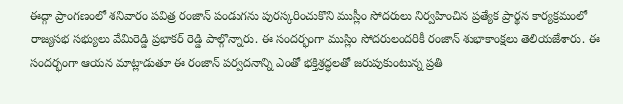ఈద్గా ప్రాంగణంలో శనివారం పవిత్ర రంజాన్ పండుగను పురస్కరించుకొని ముస్లీం సోదరులు నిర్వహించిన ప్రత్యేక ప్రార్థన కార్యక్రమంలో రాజ్యసభ సభ్యులు వేమిరెడ్డి ప్రభాకర్ రెడ్డి పాల్గొన్నారు. ఈ సందర్భంగా ముస్లిం సోదరులందరికీ రంజాన్ శుభాకాంక్షలు తెలియజేశారు. ఈ సందర్భంగా ఆయన మాట్లాడుతూ ఈ రంజాన్ పర్వదనాన్ని ఎంతో భక్తిశ్రద్ధలతో జరుపుకుంటున్న ప్రతి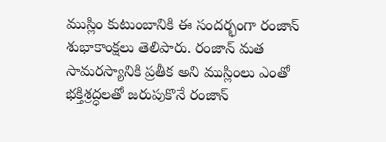ముస్లిం కుటుంబానికి ఈ సందర్భంగా రంజాన్ శుభాకాంక్షలు తెలిపారు. రంజాన్ మత సామరస్యానికి ప్రతీక అని ముస్లింలు ఎంతో భక్తిశ్రద్ధలతో జరుపుకొనే రంజాన్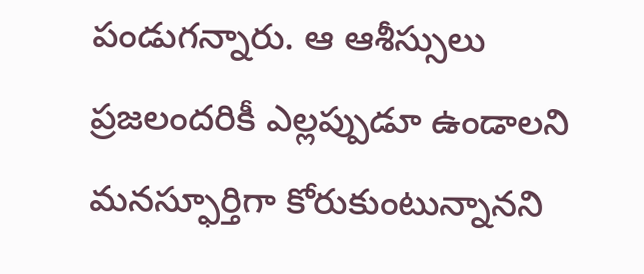పండుగన్నారు. ఆ ఆశీస్సులు ప్రజలందరికీ ఎల్లప్పుడూ ఉండాలని మనస్ఫూర్తిగా కోరుకుంటున్నానని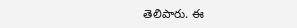తెలిపారు. ఈ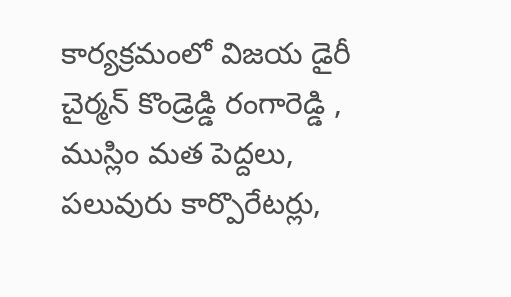కార్యక్రమంలో విజయ డైరీ చైర్మన్ కొండ్రెడ్డి రంగారెడ్డి , ముస్లిం మత పెద్దలు, పలువురు కార్పొరేటర్లు,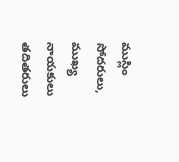ముస్లిం సోదరులు, ముఖ్య నాయకులు తదితరులు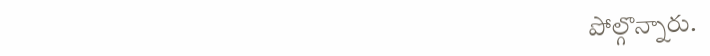పోల్గొన్నారు.